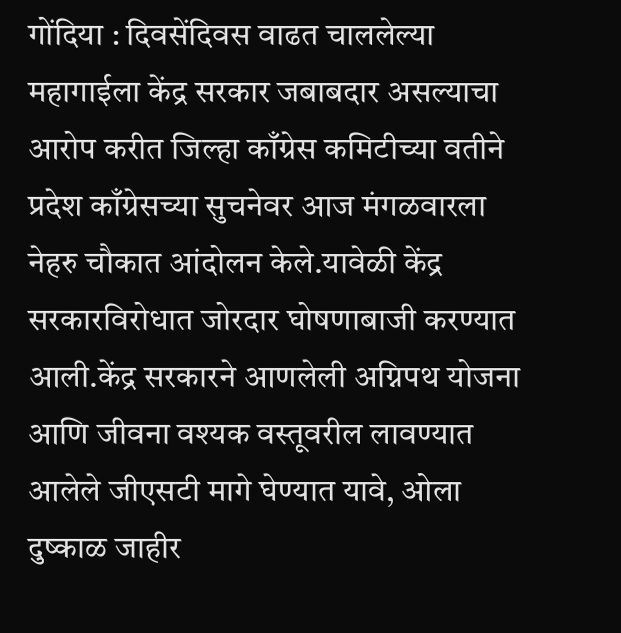गोंदिया : दिवसेंदिवस वाढत चाललेल्या महागाईला केंद्र सरकार जबाबदार असल्याचा आरोप करीत जिल्हा काँग्रेस कमिटीच्या वतीने प्रदेश काँग्रेसच्या सुचनेवर आज मंगळवारला नेहरु चौकात आंदोलन केले.यावेळी केंद्र सरकारविरोधात जोरदार घोषणाबाजी करण्यात आली.केंद्र सरकारने आणलेली अग्निपथ योजना आणि जीवना वश्यक वस्तूवरील लावण्यात आलेले जीएसटी मागे घेण्यात यावे, ओला दुष्काळ जाहीर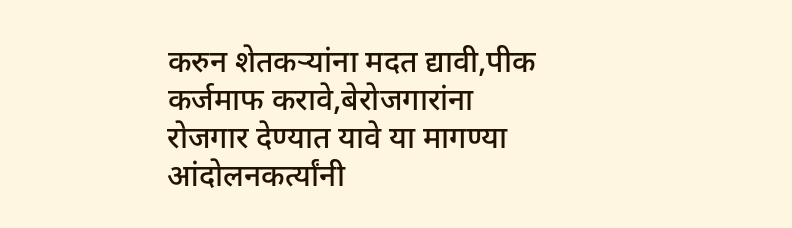करुन शेतकऱ्यांना मदत द्यावी,पीक कर्जमाफ करावे,बेरोजगारांना रोजगार देण्यात यावे या मागण्या आंदोलनकर्त्यांनी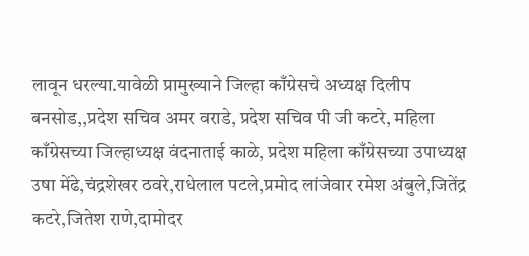लावून धरल्या.यावेळी प्रामुख्याने जिल्हा काँग्रेसचे अध्यक्ष दिलीप बनसोड,,प्रदेश सचिव अमर वराडे, प्रदेश सचिव पी जी कटरे, महिला काँग्रेसच्या जिल्हाध्यक्ष वंदनाताई काळे, प्रदेश महिला काँग्रेसच्या उपाध्यक्ष उषा मेंढे,चंद्रशेखर ठवरे,राधेलाल पटले,प्रमोद लांजेवार रमेश अंबुले,जितेंद्र कटरे,जितेश राणे,दामोदर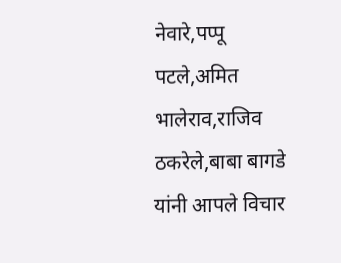नेवारे,पप्पू पटले,अमित भालेराव,राजिव ठकरेले,बाबा बागडे यांनी आपले विचार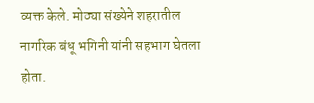व्यक्त केले. मोठ्या संख्येने शहरातील नागरिक बंधू भगिनी यांनी सहभाग घेतला होता.